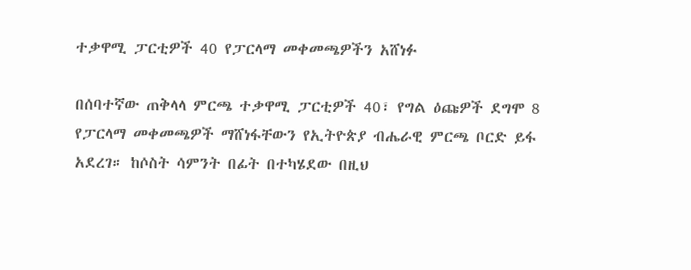ተቃዋሚ ፓርቲዎች 40 የፓርላማ መቀመጫዎችን አሸነፉ

በሰባተኛው ጠቅላላ ምርጫ ተቃዋሚ ፓርቲዎች 40፣ የግል ዕጩዎች ደግሞ 8 የፓርላማ መቀመጫዎች ማሸነፋቸውን የኢትዮጵያ ብሔራዊ ምርጫ ቦርድ ይፋ አደረገ። ከሶስት ሳምንት በፊት በተካሄደው በዚህ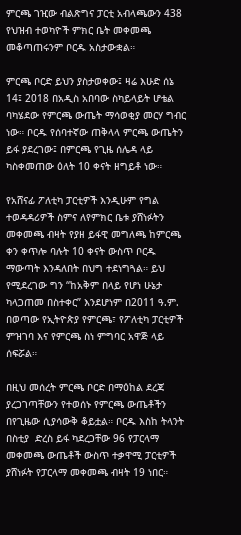ምርጫ ገዢው ብልጽግና ፓርቲ አብላጫውን 438 የህዝብ ተወካዮች ምክር ቤት መቀመጫ መቆጣጠሩንም ቦርዱ አስታውቋል።

ምርጫ ቦርድ ይህን ያስታወቀው፤ ዛሬ እሁድ ሰኔ 14፤ 2018 በአዲስ አበባው ስካይላይት ሆቴል ባካሄደው የምርጫ ውጤት ማሳወቂያ መርሃ ግብር ነው። ቦርዱ የሰባተኛው ጠቅላላ ምርጫ ውጤትን ይፋ ያደረገው፤ በምርጫ የጊዜ ሰሌዳ ላይ ካስቀመጠው ዕለት 10 ቀናት ዘግይቶ ነው።

የአሸናፊ ፖለቲካ ፓርቲዎች እንዲሁም የግል ተወዳዳሪዎች ስምና ለየምክር ቤቱ ያሸነፉትን መቀመጫ ብዛት የያዘ ይፋዊ መግለጫ ከምርጫ ቀን ቀጥሎ ባሉት 10 ቀናት ውስጥ ቦርዱ ማውጣት እንዳለበት በህግ ተደነግጓል። ይህ የሚደረገው ግን “ከአቅም በላይ የሆነ ሁኔታ ካላጋጠመ በስተቀር” እንደሆነም በ2011 ዓ.ም. በወጣው የኢትዮጵያ የምርጫ፣ የፖለቲካ ፓርቲዎች ምዝገባ እና የምርጫ ስነ ምግባር አዋጅ ላይ ሰፍሯል።

በዚህ መሰረት ምርጫ ቦርድ በማዕከል ደረጃ ያረጋገጣቸውን የተወሰኑ የምርጫ ውጤቶችን በየጊዜው ሲያሳውቅ ቆይቷል። ቦርዱ እስከ ትላንት በስቲያ  ድረስ ይፋ ካደረጋቸው 96 የፓርላማ መቀመጫ ውጤቶች ውስጥ ተቃዋሚ ፓርቲዎች ያሸነፉት የፓርላማ መቀመጫ ብዛት 19 ነበር።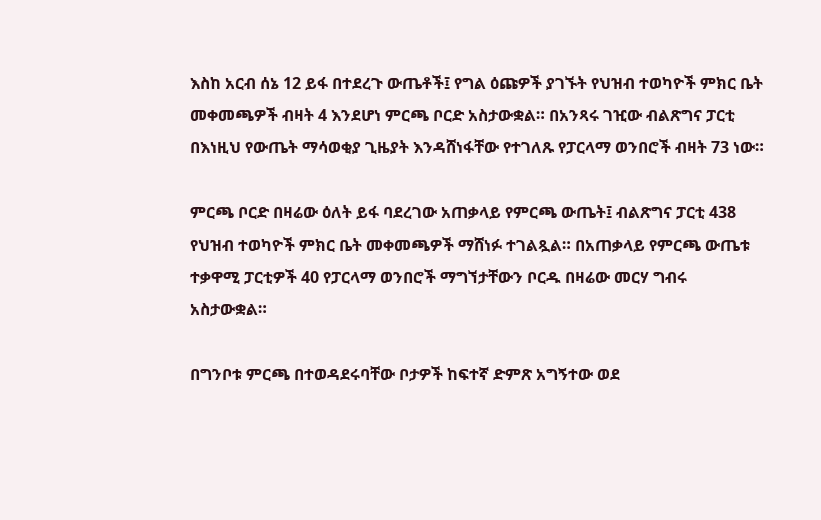እስከ አርብ ሰኔ 12 ይፋ በተደረጉ ውጤቶች፤ የግል ዕጩዎች ያገኙት የህዝብ ተወካዮች ምክር ቤት መቀመጫዎች ብዛት 4 እንደሆነ ምርጫ ቦርድ አስታውቋል። በአንጻሩ ገዢው ብልጽግና ፓርቲ በእነዚህ የውጤት ማሳወቂያ ጊዜያት እንዳሸነፋቸው የተገለጹ የፓርላማ ወንበሮች ብዛት 73 ነው።

ምርጫ ቦርድ በዛሬው ዕለት ይፋ ባደረገው አጠቃላይ የምርጫ ውጤት፤ ብልጽግና ፓርቲ 438 የህዝብ ተወካዮች ምክር ቤት መቀመጫዎች ማሸነፉ ተገልጿል። በአጠቃላይ የምርጫ ውጤቱ ተቃዋሚ ፓርቲዎች 40 የፓርላማ ወንበሮች ማግኘታቸውን ቦርዱ በዛሬው መርሃ ግብሩ አስታውቋል።

በግንቦቱ ምርጫ በተወዳደሩባቸው ቦታዎች ከፍተኛ ድምጽ አግኝተው ወደ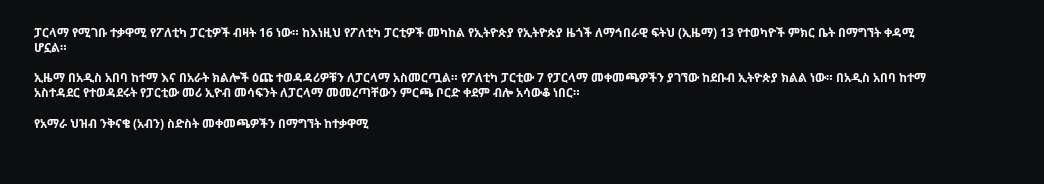ፓርላማ የሚገቡ ተቃዋሚ የፖለቲካ ፓርቲዎች ብዛት 16 ነው። ከእነዚህ የፖለቲካ ፓርቲዎች መካከል የኢትዮጵያ የኢትዮጵያ ዜጎች ለማኅበራዊ ፍትህ (ኢዜማ) 13 የተወካዮች ምክር ቤት በማግኘት ቀዳሚ ሆኗል።

ኢዜማ በአዲስ አበባ ከተማ እና በአራት ክልሎች ዕጩ ተወዳዳሪዎቹን ለፓርላማ አስመርጧል። የፖለቲካ ፓርቲው 7 የፓርላማ መቀመጫዎችን ያገኘው ከደቡብ ኢትዮጵያ ክልል ነው። በአዲስ አበባ ከተማ አስተዳደር የተወዳደሩት የፓርቲው መሪ ኢዮብ መሳፍንት ለፓርላማ መመረጣቸውን ምርጫ ቦርድ ቀደም ብሎ አሳውቆ ነበር።

የአማራ ህዝብ ንቅናቄ (አብን) ስድስት መቀመጫዎችን በማግኘት ከተቃዋሚ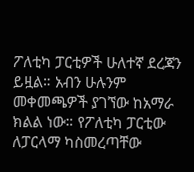ፖለቲካ ፓርቲዎች ሁለተኛ ደረጃን ይዟል። አብን ሁሉንም መቀመጫዎች ያገኘው ከአማራ ክልል ነው። የፖለቲካ ፓርቲው ለፓርላማ ካስመረጣቸው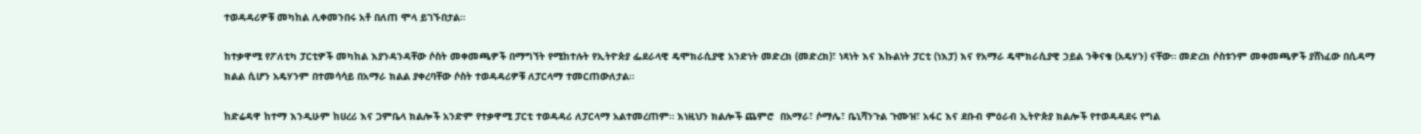ተወዳዳሪዎቹ መካከል ሊቀመንበሩ አቶ በለጠ ሞላ ይገኙበታል።

ከተቃዋሚ የፖለቲካ ፓርቲዎች መካከል እያንዳንዳቸው ሶስት መቀመጫዎች በማግኘት የሚከተሉት የኢትዮጵያ ፌደራላዊ ዴሞክራሲያዊ አንድነት መድረክ (መድረክ)፣ ነጻነት እና እኩልነት ፓርቲ (ነእፓ) እና የአማራ ዴሞክራሲያዊ ኃይል ንቅናቄ (አዴሃን) ናቸው። መድረክ ሶስቱንም መቀመጫዎች ያሸነፈው በሲዳማ ክልል ሲሆን አዴሃንም በተመሳሳይ በአማራ ክልል ያቀረባቸው ሶስት ተወዳዳሪዎቹ ለፓርላማ ተመርጠውለታል።

ከድሬዳዋ ከተማ እንዲሁም ከሀረሪ እና ጋምቤላ ክልሎች አንድም የተቃዋሚ ፓርቲ ተወዳዳሪ ለፓርላማ አልተመረጠም። እነዚህን ክልሎች ጨምሮ  በአማራ፣ ሶማሌ፣ ቤኒሻንጉል ጉሙዝ፣ አፋር እና ደቡብ ምዕራብ ኢትዮጵያ ክልሎች የተወዳዳደሩ የግል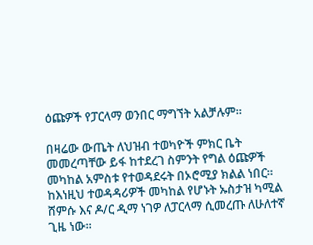ዕጩዎች የፓርላማ ወንበር ማግኘት አልቻሉም።

በዛሬው ውጤት ለህዝብ ተወካዮች ምክር ቤት መመረጣቸው ይፋ ከተደረገ ስምንት የግል ዕጩዎች መካከል አምስቱ የተወዳደሩት በኦሮሚያ ክልል ነበር። ከእነዚህ ተወዳዳሪዎች መካከል የሆኑት ኡስታዝ ካሚል ሸምሱ እና ዶ/ር ዲማ ነገዎ ለፓርላማ ሲመረጡ ለሁለተኛ ጊዜ ነው።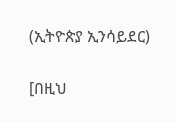(ኢትዮጵያ ኢንሳይደር)

[በዚህ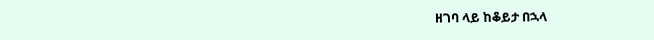ዘገባ ላይ ከቆይታ በኋላ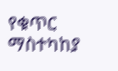የቁጥር ማስተካከያ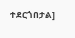ተደርጎበታል]